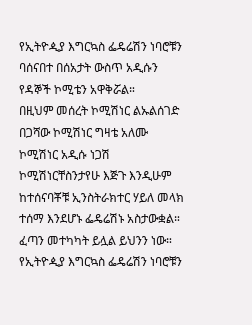የኢትዮዺያ እግርኳስ ፌዴሬሽን ነባሮቹን ባሰናበተ በሰአታት ውስጥ አዲሱን የዳኞች ኮሚቴን አዋቅሯል።
በዚህም መሰረት ኮሚሽነር ልኡልሰገድ በጋሻው ኮሚሽነር ግዛቴ አለሙ ኮሚሽነር አዲሱ ነጋሽ ኮሚሽነርቸስንታየሁ እጅጉ እንዲሁም ከተሰናባቾቹ ኢንስትራክተር ሃይለ መላክ ተሰማ እንደሆኑ ፌዴሬሽኑ አስታውቋል። ፈጣን መተካካት ይሏል ይህንን ነው።
የኢትዮዺያ እግርኳስ ፌዴሬሽን ነባሮቹን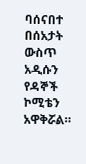ባሰናበተ በሰአታት ውስጥ አዲሱን የዳኞች ኮሚቴን አዋቅሯል።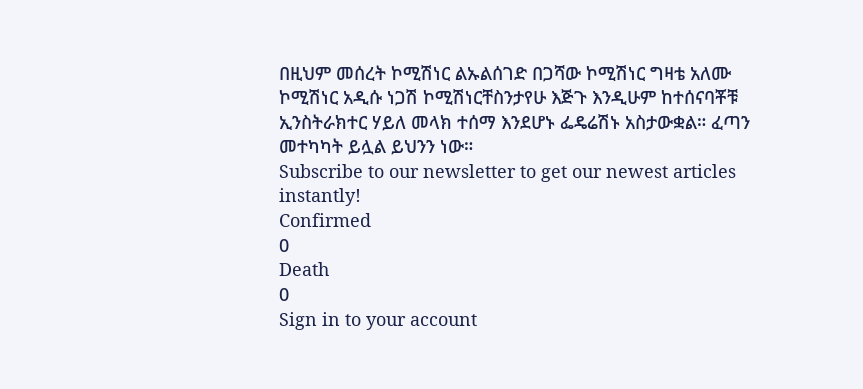በዚህም መሰረት ኮሚሽነር ልኡልሰገድ በጋሻው ኮሚሽነር ግዛቴ አለሙ ኮሚሽነር አዲሱ ነጋሽ ኮሚሽነርቸስንታየሁ እጅጉ እንዲሁም ከተሰናባቾቹ ኢንስትራክተር ሃይለ መላክ ተሰማ እንደሆኑ ፌዴሬሽኑ አስታውቋል። ፈጣን መተካካት ይሏል ይህንን ነው።
Subscribe to our newsletter to get our newest articles instantly!
Confirmed
0
Death
0
Sign in to your account